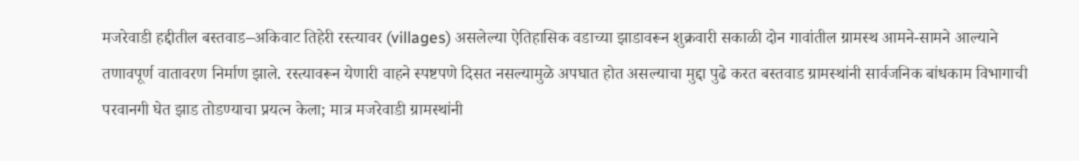मजरेवाडी हद्दीतील बस्तवाड–अकिवाट तिहेरी रस्त्यावर (villages) असलेल्या ऐतिहासिक वडाच्या झाडावरून शुक्रवारी सकाळी दोन गावांतील ग्रामस्थ आमने-सामने आल्याने तणावपूर्ण वातावरण निर्माण झाले. रस्त्यावरून येणारी वाहने स्पष्टपणे दिसत नसल्यामुळे अपघात होत असल्याचा मुद्दा पुढे करत बस्तवाड ग्रामस्थांनी सार्वजनिक बांधकाम विभागाची परवानगी घेत झाड तोडण्याचा प्रयत्न केला; मात्र मजरेवाडी ग्रामस्थांनी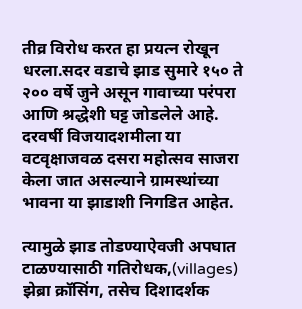तीव्र विरोध करत हा प्रयत्न रोखून धरला.सदर वडाचे झाड सुमारे १५० ते २०० वर्षे जुने असून गावाच्या परंपरा आणि श्रद्धेशी घट्ट जोडलेले आहे. दरवर्षी विजयादशमीला या वटवृक्षाजवळ दसरा महोत्सव साजरा केला जात असल्याने ग्रामस्थांच्या भावना या झाडाशी निगडित आहेत.

त्यामुळे झाड तोडण्याऐवजी अपघात टाळण्यासाठी गतिरोधक,(villages) झेब्रा क्रॉसिंग, तसेच दिशादर्शक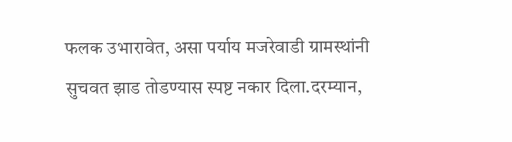फलक उभारावेत, असा पर्याय मजरेवाडी ग्रामस्थांनी सुचवत झाड तोडण्यास स्पष्ट नकार दिला.दरम्यान,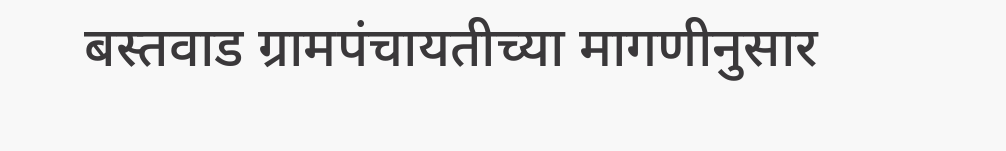बस्तवाड ग्रामपंचायतीच्या मागणीनुसार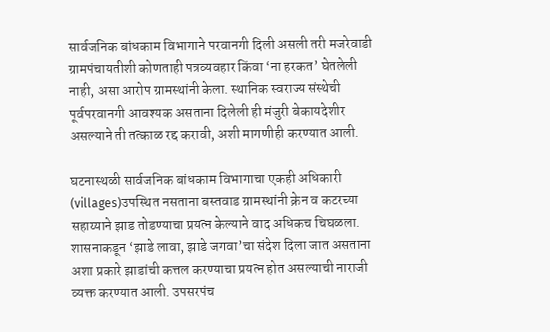सार्वजनिक बांधकाम विभागाने परवानगी दिली असली तरी मजरेवाडी ग्रामपंचायतीशी कोणताही पत्रव्यवहार किंवा ‘ना हरकत’ घेतलेली नाही, असा आरोप ग्रामस्थांनी केला. स्थानिक स्वराज्य संस्थेची पूर्वपरवानगी आवश्यक असताना दिलेली ही मंजुरी बेकायदेशीर असल्याने ती तत्काळ रद्द करावी, अशी मागणीही करण्यात आली.

घटनास्थळी सार्वजनिक बांधकाम विभागाचा एकही अधिकारी (villages)उपस्थित नसताना बस्तवाड ग्रामस्थांनी क्रेन व कटरच्या सहाय्याने झाड तोडण्याचा प्रयत्न केल्याने वाद अधिकच चिघळला. शासनाकडून ‘झाडे लावा, झाडे जगवा’चा संदेश दिला जात असताना अशा प्रकारे झाडांची कत्तल करण्याचा प्रयत्न होत असल्याची नाराजी व्यक्त करण्यात आली. उपसरपंच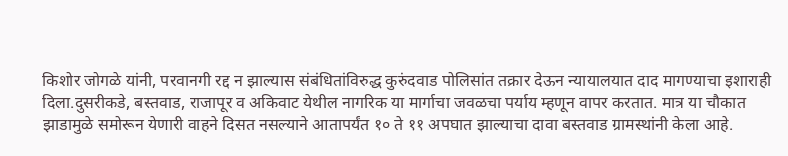किशोर जोगळे यांनी, परवानगी रद्द न झाल्यास संबंधितांविरुद्ध कुरुंदवाड पोलिसांत तक्रार देऊन न्यायालयात दाद मागण्याचा इशाराही दिला.दुसरीकडे, बस्तवाड, राजापूर व अकिवाट येथील नागरिक या मार्गाचा जवळचा पर्याय म्हणून वापर करतात. मात्र या चौकात झाडामुळे समोरून येणारी वाहने दिसत नसल्याने आतापर्यंत १० ते ११ अपघात झाल्याचा दावा बस्तवाड ग्रामस्थांनी केला आहे.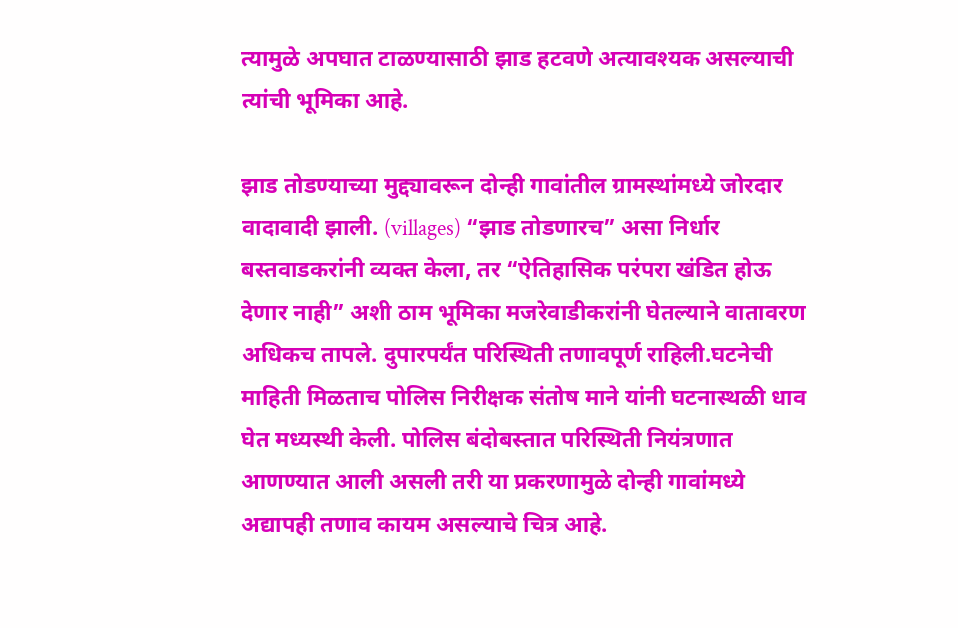त्यामुळे अपघात टाळण्यासाठी झाड हटवणे अत्यावश्यक असल्याची त्यांची भूमिका आहे.

झाड तोडण्याच्या मुद्द्यावरून दोन्ही गावांतील ग्रामस्थांमध्ये जोरदार वादावादी झाली. (villages) “झाड तोडणारच” असा निर्धार बस्तवाडकरांनी व्यक्त केला, तर “ऐतिहासिक परंपरा खंडित होऊ देणार नाही” अशी ठाम भूमिका मजरेवाडीकरांनी घेतल्याने वातावरण अधिकच तापले. दुपारपर्यंत परिस्थिती तणावपूर्ण राहिली.घटनेची माहिती मिळताच पोलिस निरीक्षक संतोष माने यांनी घटनास्थळी धाव घेत मध्यस्थी केली. पोलिस बंदोबस्तात परिस्थिती नियंत्रणात आणण्यात आली असली तरी या प्रकरणामुळे दोन्ही गावांमध्ये अद्यापही तणाव कायम असल्याचे चित्र आहे.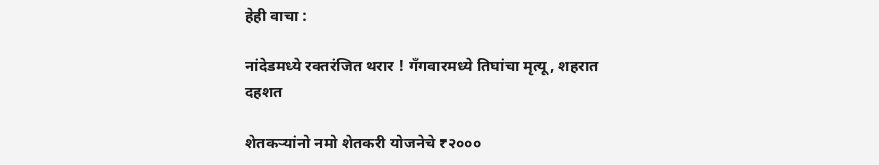हेही वाचा :

नांदेडमध्ये रक्तरंजित थरार ! गँगवारमध्ये तिघांचा मृत्यू, शहरात दहशत

शेतकऱ्यांनो नमो शेतकरी योजनेचे ₹२०००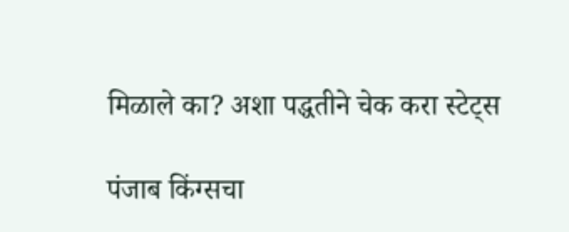मिळाले का? अशा पद्धतीने चेक करा स्टेट्स

पंजाब किंग्सचा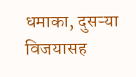धमाका, दुसऱ्या विजयासह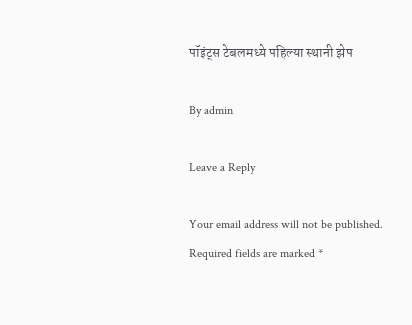पॉइंट्स टेबलमध्ये पहिल्या स्थानी झेप

By admin

Leave a Reply

Your email address will not be published. Required fields are marked *